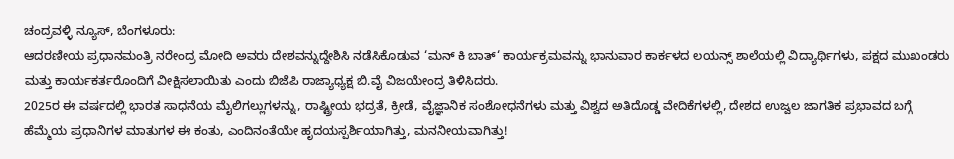ಚಂದ್ರವಳ್ಳಿ ನ್ಯೂಸ್, ಬೆಂಗಳೂರು:
ಆದರಣೀಯ ಪ್ರಧಾನಮಂತ್ರಿ ನರೇಂದ್ರ ಮೋದಿ ಅವರು ದೇಶವನ್ನುದ್ದೇಶಿಸಿ ನಡೆಸಿಕೊಡುವ ‘ಮನ್ ಕಿ ಬಾತ್‘ ಕಾರ್ಯಕ್ರಮವನ್ನು ಭಾನುವಾರ ಕಾರ್ಕಳದ ಲಯನ್ಸ್ ಶಾಲೆಯಲ್ಲಿ ವಿದ್ಯಾರ್ಥಿಗಳು, ಪಕ್ಷದ ಮುಖಂಡರು ಮತ್ತು ಕಾರ್ಯಕರ್ತರೊಂದಿಗೆ ವೀಕ್ಷಿಸಲಾಯಿತು ಎಂದು ಬಿಜೆಪಿ ರಾಜ್ಯಾಧ್ಯಕ್ಷ ಬಿ.ವೈ ವಿಜಯೇಂದ್ರ ತಿಳಿಸಿದರು.
2025ರ ಈ ವರ್ಷದಲ್ಲಿ ಭಾರತ ಸಾಧನೆಯ ಮೈಲಿಗಲ್ಲುಗಳನ್ನು, ರಾಷ್ಟ್ರೀಯ ಭದ್ರತೆ, ಕ್ರೀಡೆ, ವೈಜ್ಞಾನಿಕ ಸಂಶೋಧನೆಗಳು ಮತ್ತು ವಿಶ್ವದ ಅತಿದೊಡ್ಡ ವೇದಿಕೆಗಳಲ್ಲಿ, ದೇಶದ ಉಜ್ವಲ ಜಾಗತಿಕ ಪ್ರಭಾವದ ಬಗ್ಗೆ ಹೆಮ್ಮೆಯ ಪ್ರಧಾನಿಗಳ ಮಾತುಗಳ ಈ ಕಂತು, ಎಂದಿನಂತೆಯೇ ಹೃದಯಸ್ಪರ್ಶಿಯಾಗಿತ್ತು, ಮನನೀಯವಾಗಿತ್ತು!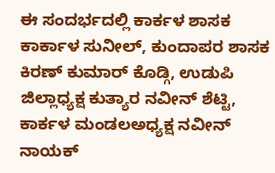ಈ ಸಂದರ್ಭದಲ್ಲಿ ಕಾರ್ಕಳ ಶಾಸಕ ಕಾರ್ಕಾಳ ಸುನೀಲ್, ಕುಂದಾಪರ ಶಾಸಕ ಕಿರಣ್ ಕುಮಾರ್ ಕೊಡ್ಗಿ, ಉಡುಪಿ ಜಿಲ್ಲಾಧ್ಯಕ್ಷ ಕುತ್ಯಾರ ನವೀನ್ ಶೆಟ್ಟಿ, ಕಾರ್ಕಳ ಮಂಡಲಅಧ್ಯಕ್ಷ ನವೀನ್ ನಾಯಕ್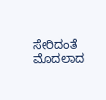ಸೇರಿದಂತೆ ಮೊದಲಾದ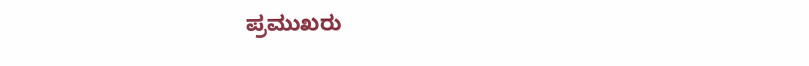ಪ್ರಮುಖರು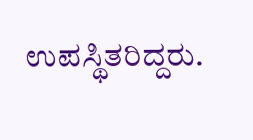ಉಪಸ್ಥಿತರಿದ್ದರು.